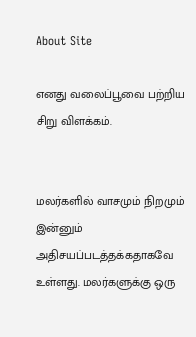About Site

எனது வலைப்பூவை பற்றிய சிறு விளக்கம்.


மலர்களில் வாசமும் நிறமும் இன்னும் அதிசயப்படத்தக்கதாகவே உள்ளது. மலர்களுக்கு ஒரு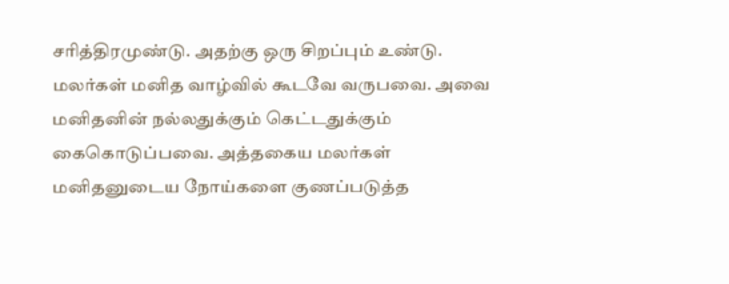சரித்திரமுண்டு. அதற்கு ஒரு சிறப்பும் உண்டு. மலர்கள் மனித வாழ்வில் கூடவே வருபவை. அவை மனிதனின் நல்லதுக்கும் கெட்டதுக்கும் கைகொடுப்பவை. அத்தகைய மலர்கள் மனிதனுடைய நோய்களை குணப்படுத்த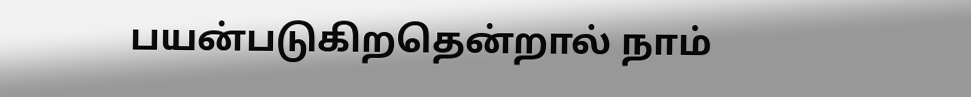பயன்படுகிறதென்றால் நாம்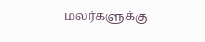மலர்களுக்கு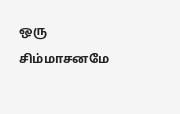ஒரு சிம்மாசனமே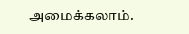அமைக்கலாம்.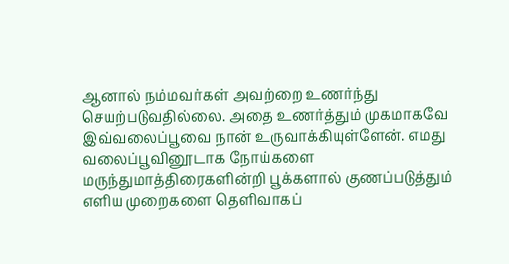ஆனால் நம்மவர்கள் அவற்றை உணர்ந்து செயற்படுவதில்லை. அதை உணர்த்தும் முகமாகவே இவ்வலைப்பூவை நான் உருவாக்கியுள்ளேன். எமது வலைப்பூவினூடாக நோய்களை மருந்துமாத்திரைகளின்றி பூக்களால் குணப்படுத்தும் எளிய முறைகளை தெளிவாகப்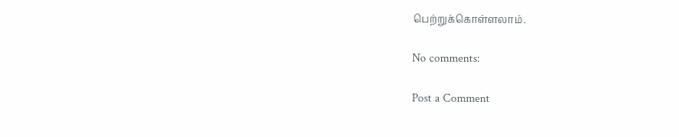பெற்றுக்கொள்ளலாம்.

No comments:

Post a Comment